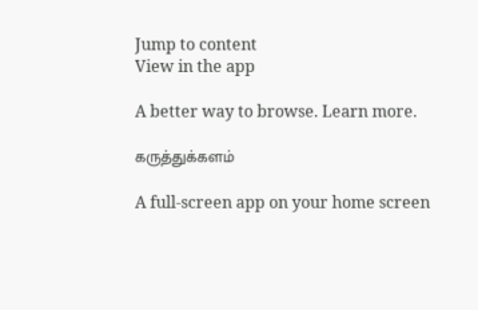Jump to content
View in the app

A better way to browse. Learn more.

கருத்துக்களம்

A full-screen app on your home screen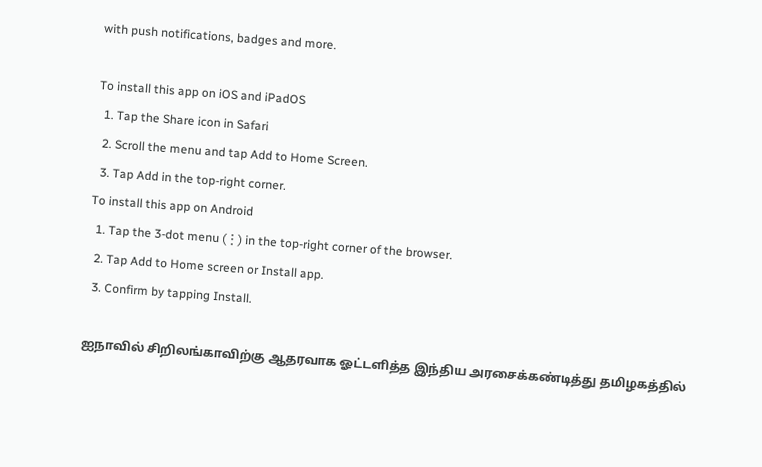with push notifications, badges and more.

To install this app on iOS and iPadOS
  1. Tap the Share icon in Safari
  2. Scroll the menu and tap Add to Home Screen.
  3. Tap Add in the top-right corner.
To install this app on Android
  1. Tap the 3-dot menu (⋮) in the top-right corner of the browser.
  2. Tap Add to Home screen or Install app.
  3. Confirm by tapping Install.

ஐநாவில் சிறிலங்காவிற்கு ஆதரவாக ஓட்டளித்த இந்திய அரசைக்கண்டித்து தமிழகத்தில்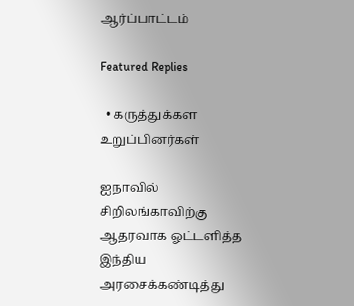ஆர்ப்பாட்டம்

Featured Replies

  • கருத்துக்கள உறுப்பினர்கள்

ஐநாவில் சிறிலங்காவிற்கு ஆதரவாக ஓட்டளித்த இந்திய அரசைக்கண்டித்து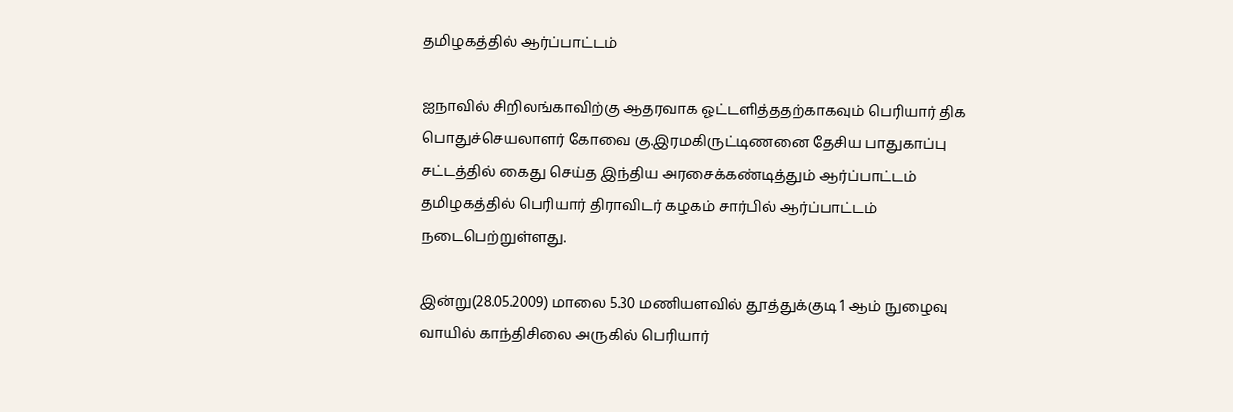தமிழகத்தில் ஆர்ப்பாட்டம்

ஐநாவில் சிறிலங்காவிற்கு ஆதரவாக ஓட்டளித்ததற்காகவும் பெரியார் திக பொதுச்செயலாளர் கோவை கு.இரமகிருட்டிணனை தேசிய பாதுகாப்பு சட்டத்தில் கைது செய்த இந்திய அரசைக்கண்டித்தும் ஆர்ப்பாட்டம் தமிழகத்தில் பெரியார் திராவிடர் கழகம் சார்பில் ஆர்ப்பாட்டம் நடைபெற்றுள்ளது.

இன்று(28.05.2009) மாலை 5.30 மணியளவில் தூத்துக்குடி 1 ஆம் நுழைவு வாயில் காந்திசிலை அருகில் பெரியார்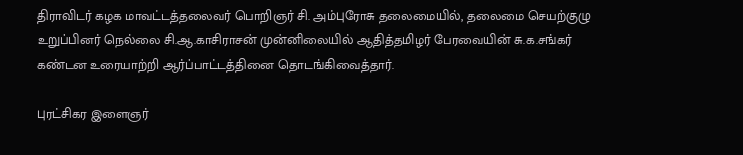திராவிடர் கழக மாவட்டத்தலைவர் பொறிஞர் சி. அம்புரோசு தலைமையில், தலைமை செயற்குழு உறுப்பினர் நெல்லை சி.ஆ.காசிராசன் முன்னிலையில் ஆதித்தமிழர் பேரவையின் சு.க.சங்கர் கண்டன உரையாற்றி ஆர்ப்பாட்டத்தினை தொடங்கிவைத்தார்.

புரட்சிகர இளைஞர்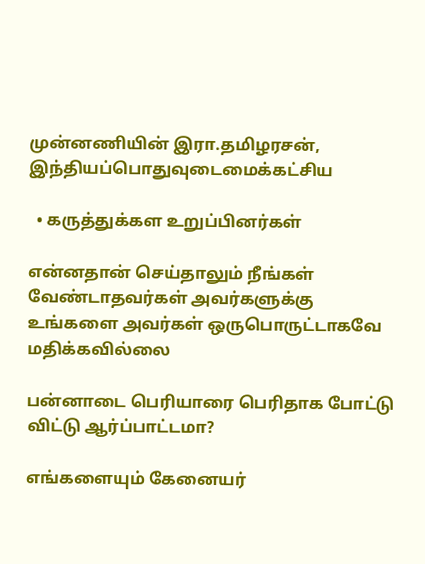முன்னணியின் இரா.தமிழரசன், இந்தியப்பொதுவுடைமைக்கட்சிய

  • கருத்துக்கள உறுப்பினர்கள்

என்னதான் செய்தாலும் நீங்கள் வேண்டாதவர்கள் அவர்களுக்கு உங்களை அவர்கள் ஒருபொருட்டாகவே மதிக்கவில்லை

பன்னாடை பெரியாரை பெரிதாக போட்டு விட்டு ஆர்ப்பாட்டமா?

எங்களையும் கேனையர்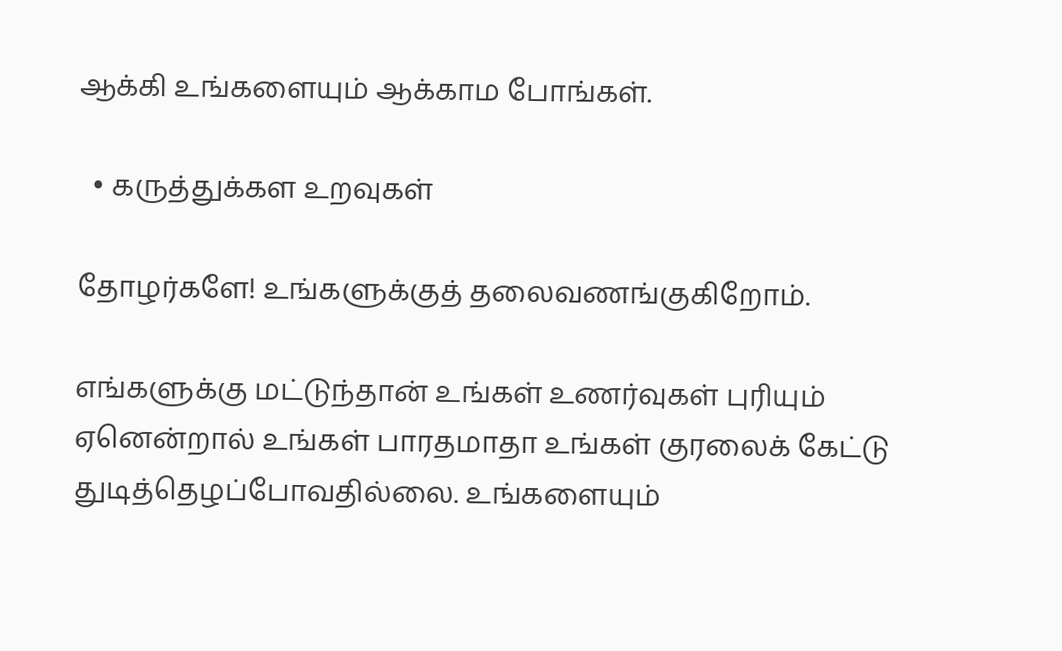ஆக்கி உங்களையும் ஆக்காம போங்கள்.

  • கருத்துக்கள உறவுகள்

தோழர்களே! உங்களுக்குத் தலைவணங்குகிறோம்.

எங்களுக்கு மட்டுந்தான் உங்கள் உணர்வுகள் புரியும் ஏனென்றால் உங்கள் பாரதமாதா உங்கள் குரலைக் கேட்டு துடித்தெழப்போவதில்லை. உங்களையும்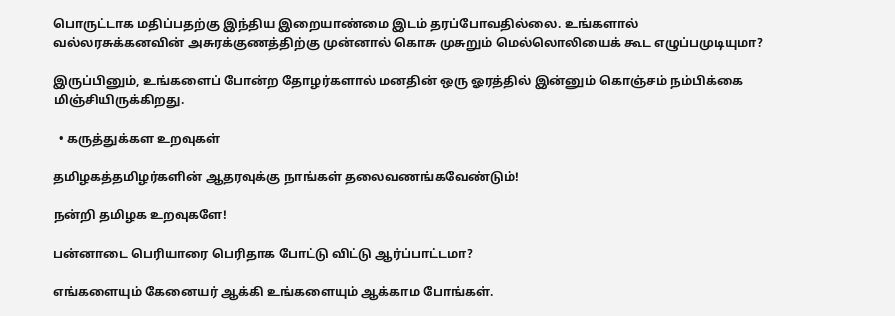பொருட்டாக மதிப்பதற்கு இந்திய இறையாண்மை இடம் தரப்போவதில்லை. உங்களால் வல்லரசுக்கனவின் அசுரக்குணத்திற்கு முன்னால் கொசு முசுறும் மெல்லொலியைக் கூட எழுப்பமுடியுமா?

இருப்பினும், உங்களைப் போன்ற தோழர்களால் மனதின் ஒரு ஓரத்தில் இன்னும் கொஞ்சம் நம்பிக்கை மிஞ்சியிருக்கிறது.

  • கருத்துக்கள உறவுகள்

தமிழகத்தமிழர்களின் ஆதரவுக்கு நாங்கள் தலைவணங்கவேண்டும்!

நன்றி தமிழக உறவுகளே!

பன்னாடை பெரியாரை பெரிதாக போட்டு விட்டு ஆர்ப்பாட்டமா?

எங்களையும் கேனையர் ஆக்கி உங்களையும் ஆக்காம போங்கள்.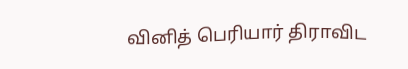வினித் பெரியார் திராவிட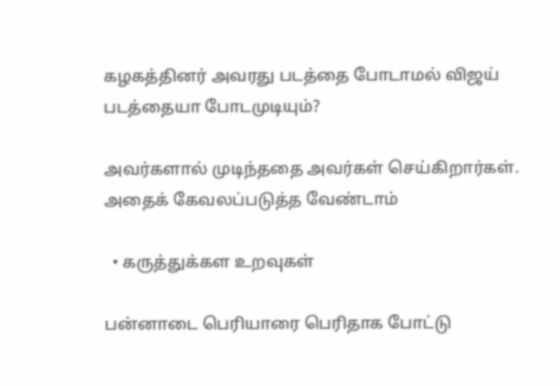கழகத்தினர் அவரது படத்தை போடாமல் விஜய் படத்தையா போடமுடியும்?

அவர்களால் முடிந்ததை அவர்கள் செய்கிறார்கள். அதைக் கேவலப்படுத்த வேண்டாம்

  • கருத்துக்கள உறவுகள்

பன்னாடை பெரியாரை பெரிதாக போட்டு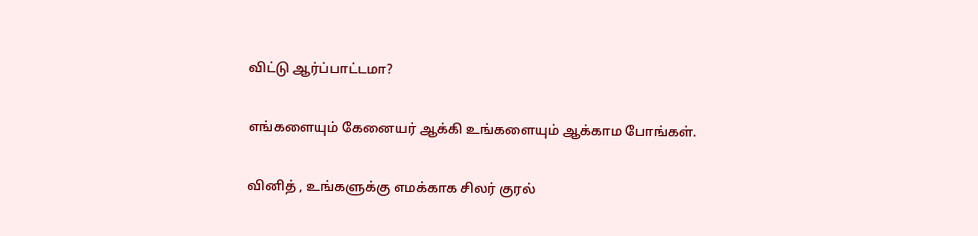விட்டு ஆர்ப்பாட்டமா?

எங்களையும் கேனையர் ஆக்கி உங்களையும் ஆக்காம போங்கள்.

வினித் , உங்களுக்கு எமக்காக சிலர் குரல்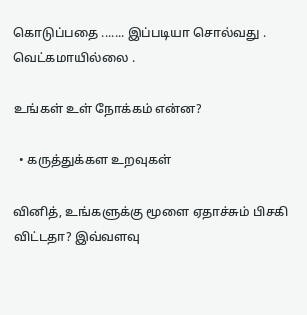கொடுப்பதை ....... இப்படியா சொல்வது . வெட்கமாயில்லை .

உங்கள் உள் நோக்கம் என்ன?

  • கருத்துக்கள உறவுகள்

வினித், உங்களுக்கு மூளை ஏதாச்சும் பிசகி விட்டதா? இவ்வளவு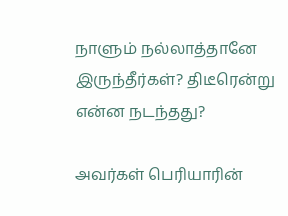நாளும் நல்லாத்தானே இருந்தீர்கள்? திடீரென்று என்ன நடந்தது?

அவர்கள் பெரியாரின்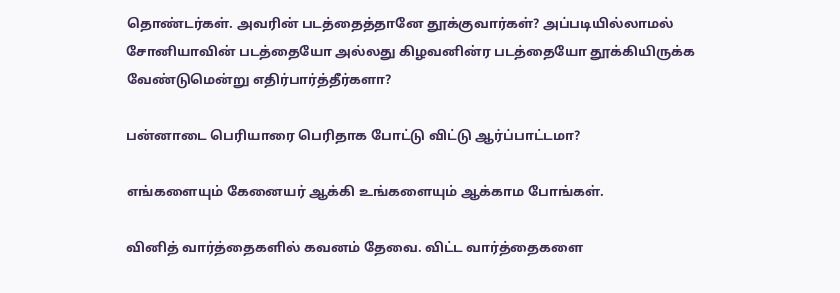தொண்டர்கள். அவரின் படத்தைத்தானே தூக்குவார்கள்? அப்படியில்லாமல் சோனியாவின் படத்தையோ அல்லது கிழவனின்ர படத்தையோ தூக்கியிருக்க வேண்டுமென்று எதிர்பார்த்தீர்களா?

பன்னாடை பெரியாரை பெரிதாக போட்டு விட்டு ஆர்ப்பாட்டமா?

எங்களையும் கேனையர் ஆக்கி உங்களையும் ஆக்காம போங்கள்.

வினித் வார்த்தைகளில் கவனம் தேவை. விட்ட வார்த்தைகளை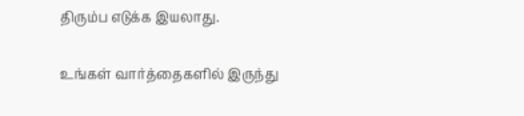திரும்ப எடுக்க இயலாது.

உங்கள் வார்த்தைகளில் இருந்து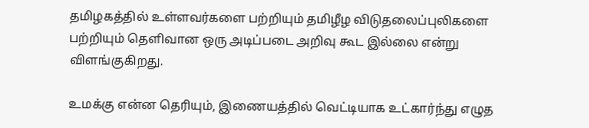தமிழகத்தில் உள்ளவர்களை பற்றியும் தமிழீழ விடுதலைப்புலிகளை பற்றியும் தெளிவான ஒரு அடிப்படை அறிவு கூட இல்லை என்று விளங்குகிறது.

உமக்கு என்ன தெரியும், இணையத்தில் வெட்டியாக உட்கார்ந்து எழுத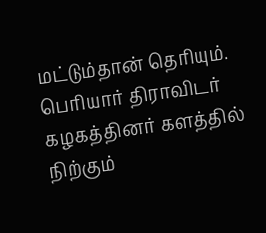மட்டும்தான் தெரியும். பெரியார் திராவிடர் கழகத்தினர் களத்தில் நிற்கும்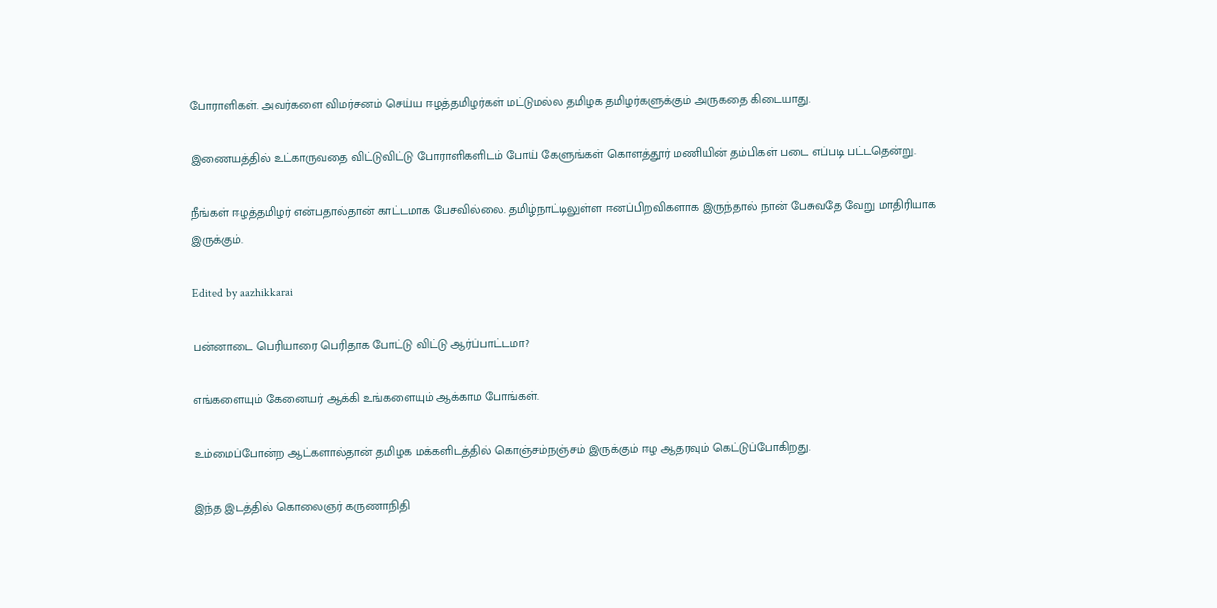போராளிகள். அவர்களை விமர்சனம் செய்ய ஈழத்தமிழர்கள் மட்டுமல்ல தமிழக தமிழர்களுக்கும் அருகதை கிடையாது.

இணையத்தில் உட்காருவதை விட்டுவிட்டு போராளிகளிடம் போய் கேளுங்கள் கொளத்தூர் மணியின் தம்பிகள் படை எப்படி பட்டதென்று.

நீங்கள் ஈழத்தமிழர் என்பதால்தான் காட்டமாக பேசவில்லை. தமிழ்நாட்டிலுள்ள ஈனப்பிறவிகளாக இருந்தால் நான் பேசுவதே வேறு மாதிரியாக இருக்கும்.

Edited by aazhikkarai

பன்னாடை பெரியாரை பெரிதாக போட்டு விட்டு ஆர்ப்பாட்டமா?

எங்களையும் கேனையர் ஆக்கி உங்களையும் ஆக்காம போங்கள்.

உம்மைப்போன்ற ஆட்களால்தான் தமிழக மக்களிடத்தில் கொஞ்சம்நஞ்சம் இருக்கும் ஈழ ஆதரவும் கெட்டுப்போகிறது.

இந்த இடத்தில் கொலைஞர் கருணாநிதி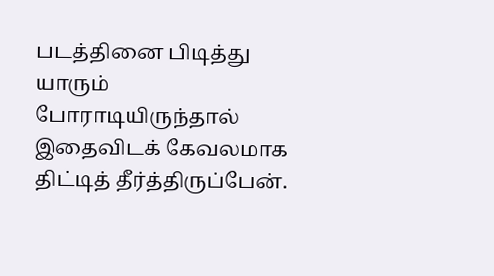படத்தினை பிடித்து யாரும் போராடியிருந்தால் இதைவிடக் கேவலமாக திட்டித் தீர்த்திருப்பேன்.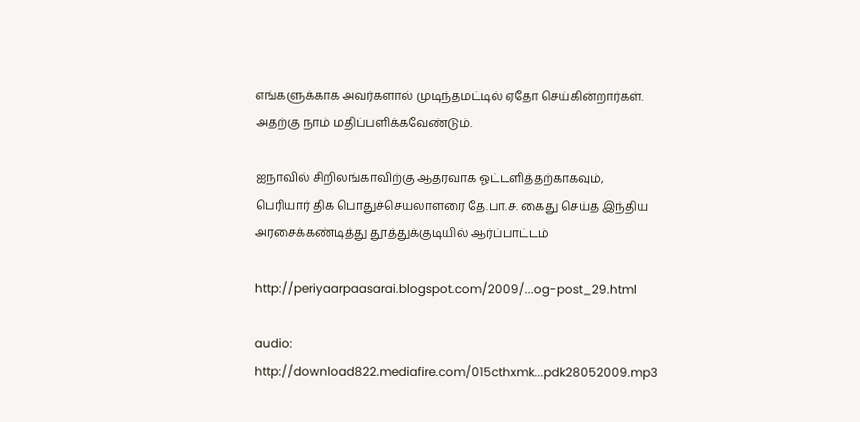எங்களுக்காக அவர்களால் முடிந்தமட்டில் ஏதோ செய்கின்றார்கள். அதற்கு நாம் மதிப்பளிக்கவேண்டும்.

ஐநாவில் சிறிலங்காவிற்கு ஆதரவாக ஓட்டளித்தற்காகவும், பெரியார் திக பொதுச்செயலாளரை தே.பா.ச. கைது செய்த இந்திய அரசைக்கண்டித்து தூத்துக்குடியில் ஆர்ப்பாட்டம்

http://periyaarpaasarai.blogspot.com/2009/...og-post_29.html

audio: http://download822.mediafire.com/015cthxmk...pdk28052009.mp3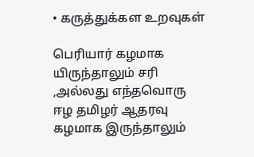• கருத்துக்கள உறவுகள்

பெரியார் கழமாக யிருந்தாலும் சரி ,அல்லது எந்தவொரு ஈழ தமிழர் ஆதரவு கழமாக இருந்தாலும்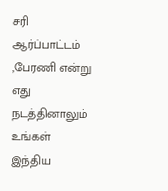சரி ஆர்ப்பாட்டம் ,பேரணி என்று எது நடத்தினாலும் உங்கள் இந்திய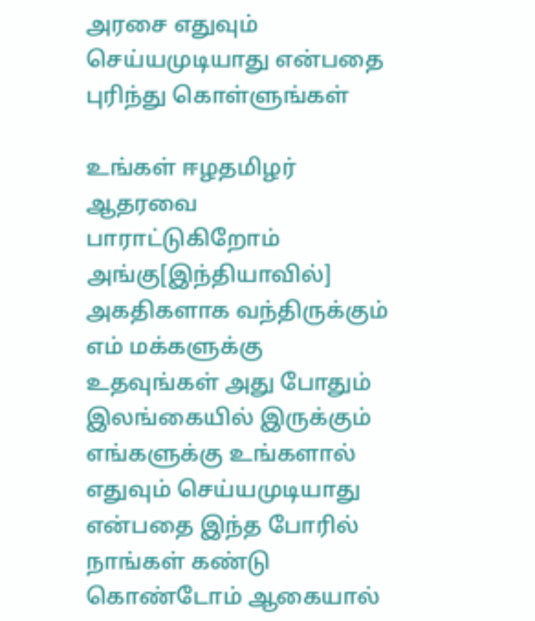அரசை எதுவும் செய்யமுடியாது என்பதை புரிந்து கொள்ளுங்கள்

உங்கள் ஈழதமிழர் ஆதரவை பாராட்டுகிறோம் அங்கு[இந்தியாவில்] அகதிகளாக வந்திருக்கும் எம் மக்களுக்கு உதவுங்கள் அது போதும் இலங்கையில் இருக்கும் எங்களுக்கு உங்களால் எதுவும் செய்யமுடியாது என்பதை இந்த போரில் நாங்கள் கண்டு கொண்டோம் ஆகையால்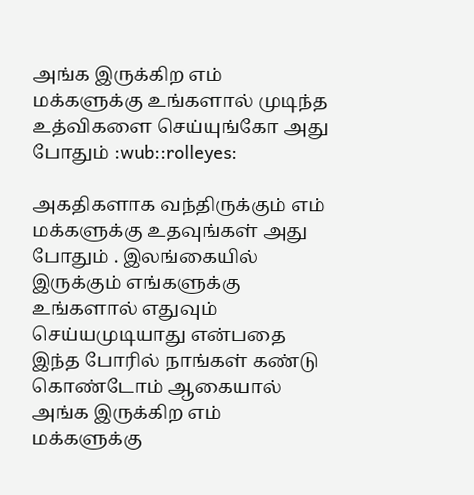அங்க இருக்கிற எம் மக்களுக்கு உங்களால் முடிந்த உத்விகளை செய்யுங்கோ அது போதும் :wub::rolleyes:

அகதிகளாக வந்திருக்கும் எம் மக்களுக்கு உதவுங்கள் அது போதும் . இலங்கையில் இருக்கும் எங்களுக்கு உங்களால் எதுவும் செய்யமுடியாது என்பதை இந்த போரில் நாங்கள் கண்டு கொண்டோம் ஆகையால் அங்க இருக்கிற எம் மக்களுக்கு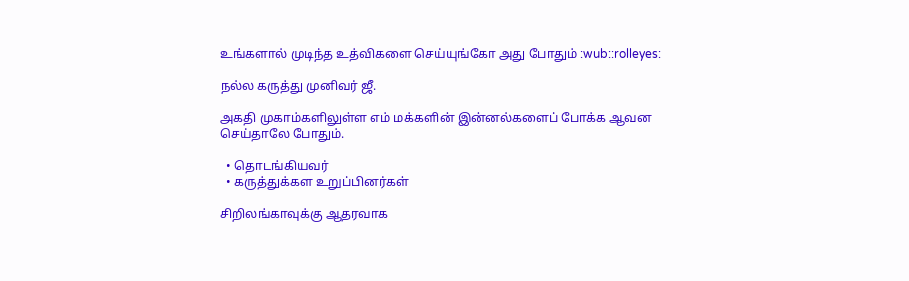உங்களால் முடிந்த உத்விகளை செய்யுங்கோ அது போதும் :wub::rolleyes:

நல்ல கருத்து முனிவர் ஜீ.

அகதி முகாம்களிலுள்ள எம் மக்களின் இன்னல்களைப் போக்க ஆவன செய்தாலே போதும்.

  • தொடங்கியவர்
  • கருத்துக்கள உறுப்பினர்கள்

சிறிலங்காவுக்கு ஆதரவாக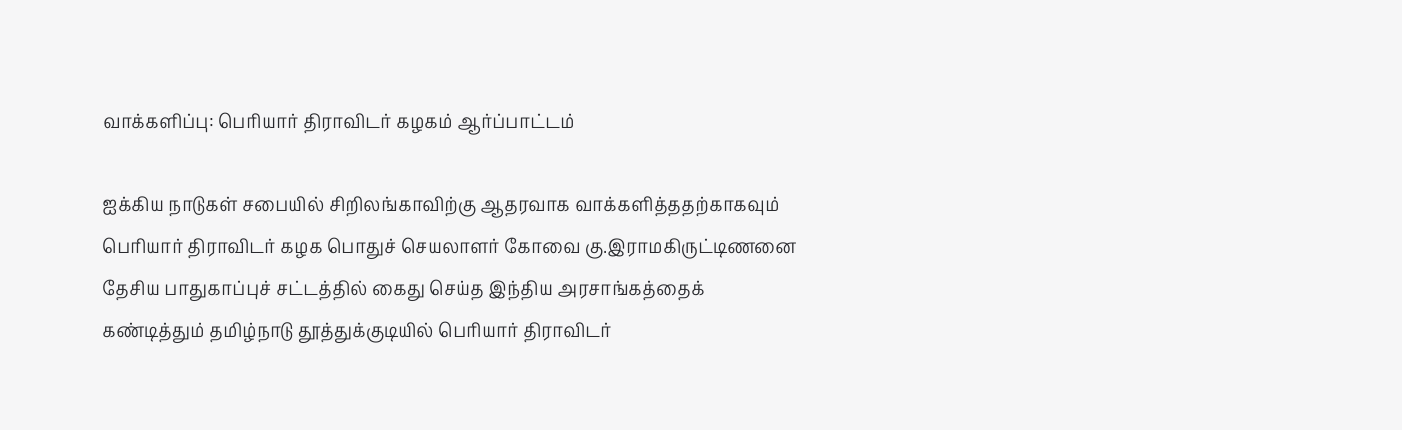வாக்களிப்பு: பெரியார் திராவிடர் கழகம் ஆர்ப்பாட்டம்

ஐக்கிய நாடுகள் சபையில் சிறிலங்காவிற்கு ஆதரவாக வாக்களித்ததற்காகவும் பெரியார் திராவிடர் கழக பொதுச் செயலாளர் கோவை கு.இராமகிருட்டிணனை தேசிய பாதுகாப்புச் சட்டத்தில் கைது செய்த இந்திய அரசாங்கத்தைக் கண்டித்தும் தமிழ்நாடு தூத்துக்குடியில் பெரியார் திராவிடர்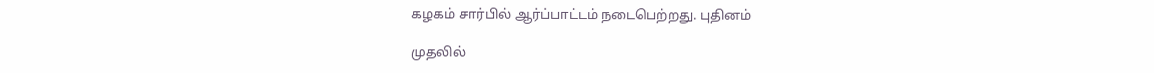கழகம் சார்பில் ஆர்ப்பாட்டம் நடைபெற்றது. புதினம்

முதலில்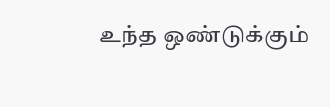உந்த ஒண்டுக்கும்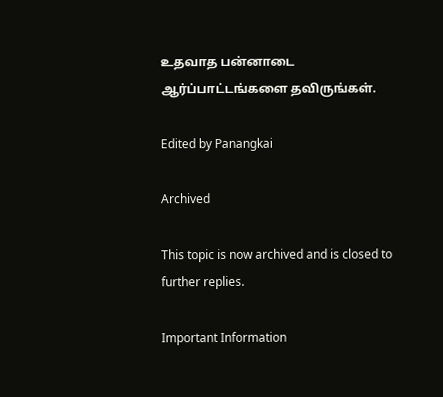உதவாத பன்னாடை ஆர்ப்பாட்டங்களை தவிருங்கள்.

Edited by Panangkai

Archived

This topic is now archived and is closed to further replies.

Important Information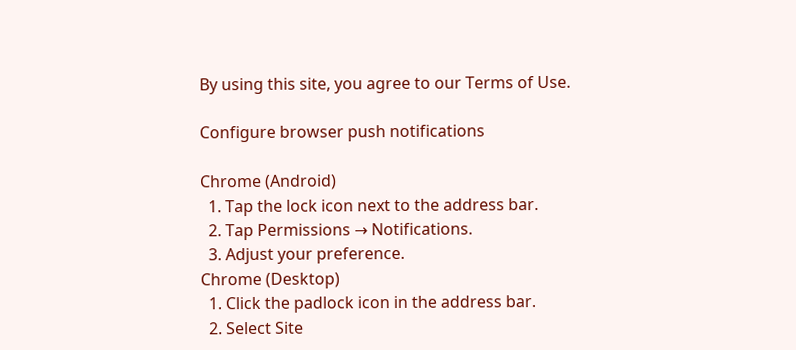By using this site, you agree to our Terms of Use.

Configure browser push notifications

Chrome (Android)
  1. Tap the lock icon next to the address bar.
  2. Tap Permissions → Notifications.
  3. Adjust your preference.
Chrome (Desktop)
  1. Click the padlock icon in the address bar.
  2. Select Site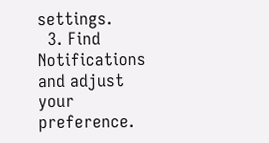settings.
  3. Find Notifications and adjust your preference.